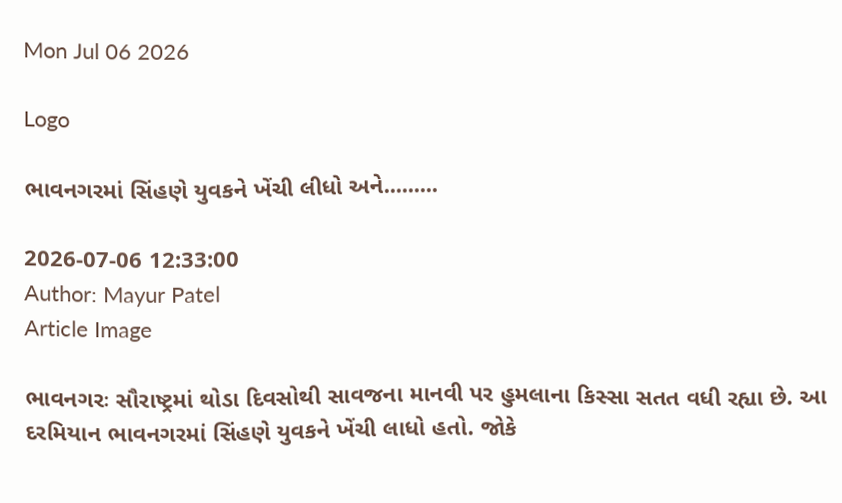Mon Jul 06 2026

Logo

ભાવનગરમાં સિંહણે યુવકને ખેંચી લીધો અને.........

2026-07-06 12:33:00
Author: Mayur Patel
Article Image

ભાવનગરઃ સૌરાષ્ટ્રમાં થોડા દિવસોથી સાવજના માનવી પર હુમલાના કિસ્સા સતત વધી રહ્યા છે. આ દરમિયાન ભાવનગરમાં સિંહણે યુવકને ખેંચી લાધો હતો. જોકે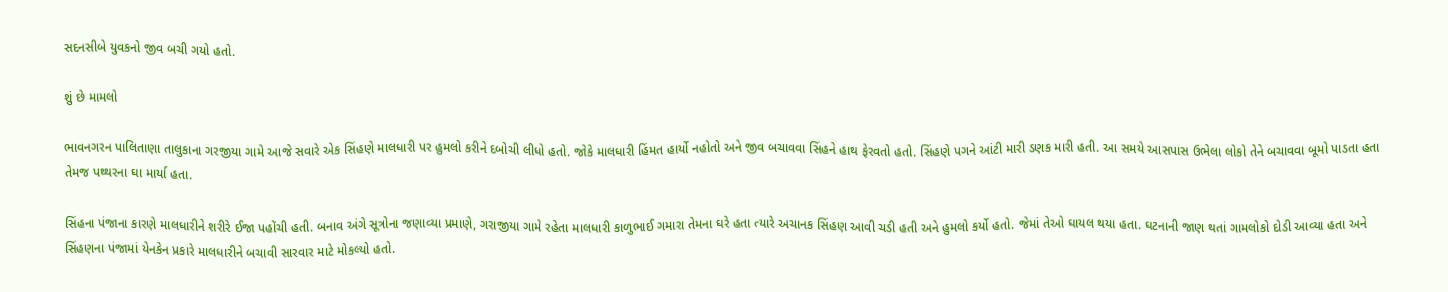સદનસીબે યુવકનો જીવ બચી ગયો હતો.

શું છે મામલો

ભાવનગરન પાલિતાણા તાલુકાના ગરજીયા ગામે આજે સવારે એક સિંહણે માલધારી પર હુમલો કરીને દબોચી લીધો હતો. જોકે માલધારી હિંમત હાર્યો નહોતો અને જીવ બચાવવા સિંહને હાથ ફેરવતો હતો. સિંહણે પગને આંટી મારી ડણક મારી હતી. આ સમયે આસપાસ ઉભેલા લોકો તેને બચાવવા બૂમો પાડતા હતા તેમજ પથ્થરના ઘા માર્યા હતા.

સિંહના પંજાના કારણે માલધારીને શરીરે ઈજા પહોંચી હતી. બનાવ અંગે સૂત્રોના જણાવ્યા પ્રમાણે, ગરાજીયા ગામે રહેતા માલધારી કાળુભાઈ ગમારા તેમના ઘરે હતા ત્યારે અચાનક સિંહણ આવી ચડી હતી અને હુમલો કર્યો હતો. જેમાં તેઓ ઘાયલ થયા હતા. ઘટનાની જાણ થતાં ગામલોકો દોડી આવ્યા હતા અને સિંહણના પંજામાં યેનકેન પ્રકારે માલધારીને બચાવી સારવાર માટે મોકલ્યો હતો.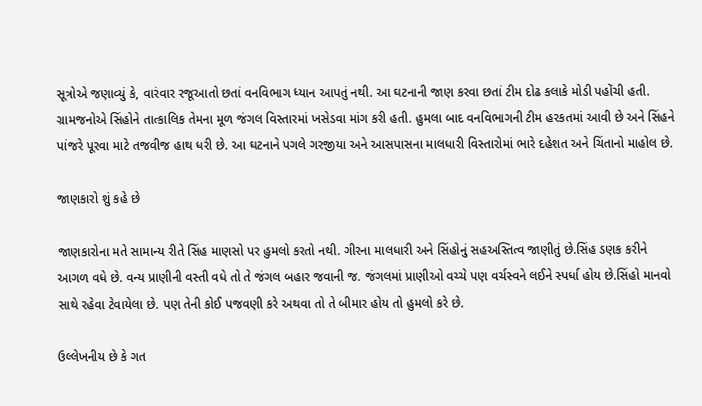સૂત્રોએ જણાવ્યું કે, વારંવાર રજૂઆતો છતાં વનવિભાગ ધ્યાન આપતું નથી. આ ઘટનાની જાણ કરવા છતાં ટીમ દોઢ કલાકે મોડી પહોંચી હતી. ગ્રામજનોએ સિંહોને તાત્કાલિક તેમના મૂળ જંગલ વિસ્તારમાં ખસેડવા માંગ કરી હતી. હુમલા બાદ વનવિભાગની ટીમ હરકતમાં આવી છે અને સિંહને પાંજરે પૂરવા માટે તજવીજ હાથ ધરી છે. આ ઘટનાને પગલે ગરજીયા અને આસપાસના માલધારી વિસ્તારોમાં ભારે દહેશત અને ચિંતાનો માહોલ છે.

જાણકારો શું કહે છે

જાણકારોના મતે સામાન્ય રીતે સિંહ માણસો પર હુમલો કરતો નથી. ગીરના માલધારી અને સિંહોનું સહઅસ્તિત્વ જાણીતું છે.સિંહ ડણક કરીને આગળ વધે છે. વન્ય પ્રાણીની વસ્તી વધે તો તે જંગલ બહાર જવાની જ. જંગલમાં પ્રાણીઓ વચ્ચે પણ વર્ચસ્વને લઈને સ્પર્ધા હોય છે.સિંહો માનવો સાથે રહેવા ટેવાયેલા છે. પણ તેની કોઈ પજવણી કરે અથવા તો તે બીમાર હોય તો હુમલો કરે છે.

ઉલ્લેખનીય છે કે ગત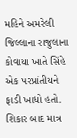મહિને અમરેલી જિલ્લાના રાજુલાના કોવાયા ખાતે સિંહે એક પરપ્રાંતીયને ફાડી ખાધો હતો. શિકાર બાદ માત્ર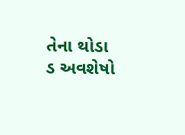તેના થોડા ડ અવશેષો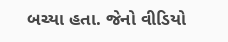બચ્યા હતા. જેનો વીડિયો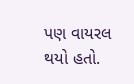પણ વાયરલ થયો હતો.